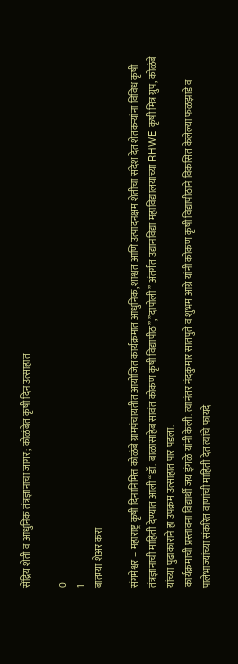सेंद्रिय शेती व आधुनिक तंत्रज्ञानाचा जागर; कोळंबेत कृषी दिन उत्साहात

0
1
बातम्या शेअर करा

संगमेश्वर – महाराष्ट्र कृषी दिनानिमित्त कोळंबे ग्रामपंचायतीत आयोजित कार्यक्रमात आधुनिक, शाश्वत आणि उत्पादनक्षम शेतीचा संदेश देत शेतकऱ्यांना विविध कृषी तंत्रज्ञानाची माहिती देण्यात आली “डॉ. बाळासाहेब सावंत कोकण कृषी विद्यापीठ”,”दापोली” अंतर्गत उद्यानविद्या महाविद्यालयाच्या RHWE कृषी मित्र ग्रुप, कोळंबे यांच्या पुढाकाराने हा उपक्रम उत्साहात पार पडला.
कार्यक्रमाची प्रस्तावना विद्यार्थी जय इंगळे यांनी केली. त्यानंतर नंदकुमार सातपुते व शुभम आग्रे यांनी कोकण कृषी विद्यापीठाने विकसित केलेल्या फळझाडे व पालेभाज्यांच्या संकरित वाणांची माहिती देत त्यांचे फायदे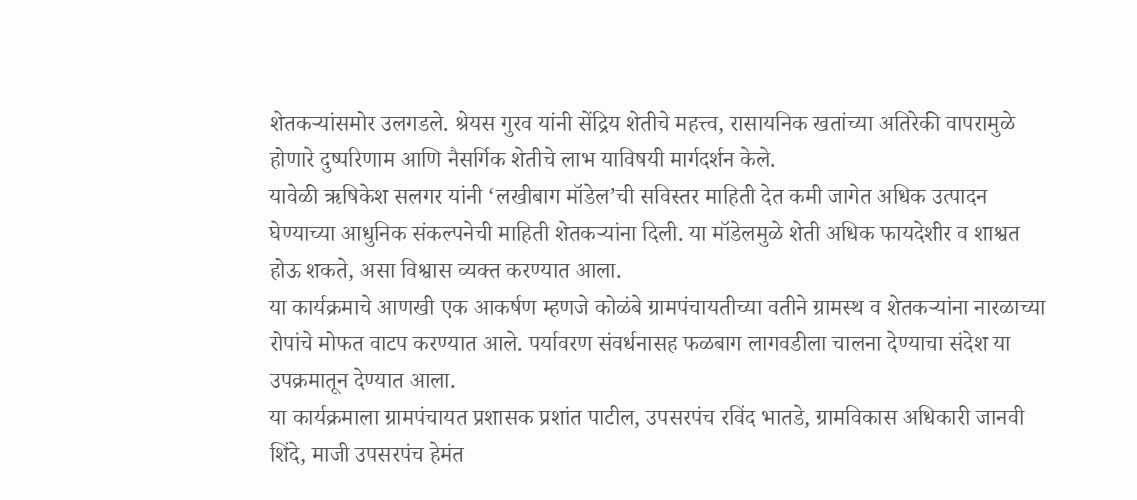शेतकऱ्यांसमोर उलगडले. श्रेयस गुरव यांनी सेंद्रिय शेतीचे महत्त्व, रासायनिक खतांच्या अतिरेकी वापरामुळे होणारे दुष्परिणाम आणि नैसर्गिक शेतीचे लाभ याविषयी मार्गदर्शन केले.
यावेळी ऋषिकेश सलगर यांनी ‘लखीबाग मॉडेल’ची सविस्तर माहिती देत कमी जागेत अधिक उत्पादन घेण्याच्या आधुनिक संकल्पनेची माहिती शेतकऱ्यांना दिली. या मॉडेलमुळे शेती अधिक फायदेशीर व शाश्वत होऊ शकते, असा विश्वास व्यक्त करण्यात आला.
या कार्यक्रमाचे आणखी एक आकर्षण म्हणजे कोळंबे ग्रामपंचायतीच्या वतीने ग्रामस्थ व शेतकऱ्यांना नारळाच्या रोपांचे मोफत वाटप करण्यात आले. पर्यावरण संवर्धनासह फळबाग लागवडीला चालना देण्याचा संदेश या उपक्रमातून देण्यात आला.
या कार्यक्रमाला ग्रामपंचायत प्रशासक प्रशांत पाटील, उपसरपंच रविंद भातडे, ग्रामविकास अधिकारी जानवी शिंदे, माजी उपसरपंच हेमंत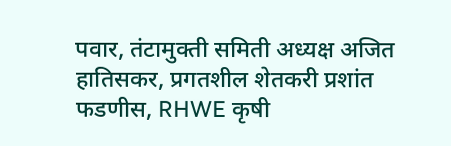पवार, तंटामुक्ती समिती अध्यक्ष अजित हातिसकर, प्रगतशील शेतकरी प्रशांत फडणीस, RHWE कृषी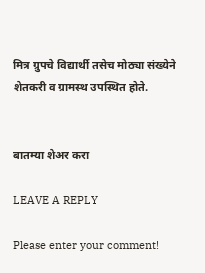मित्र ग्रुपचे विद्यार्थी तसेच मोठ्या संख्येने शेतकरी व ग्रामस्थ उपस्थित होते.


बातम्या शेअर करा

LEAVE A REPLY

Please enter your comment!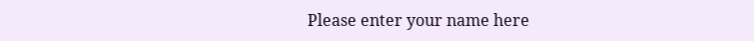Please enter your name here